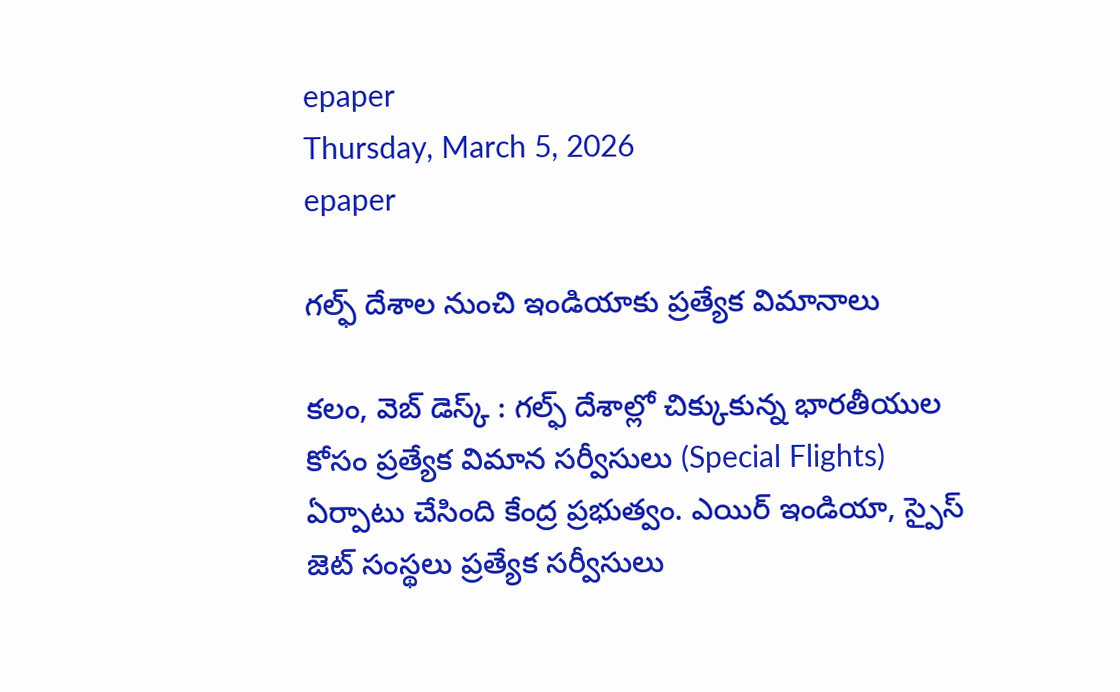epaper
Thursday, March 5, 2026
epaper

గల్ఫ్ దేశాల నుంచి ఇండియాకు ప్రత్యేక విమానాలు

కలం, వెబ్ డెస్క్ : గల్ఫ్ దేశాల్లో చిక్కుకున్న భారతీయుల కోసం ప్రత్యేక విమాన సర్వీసులు (Special Flights) ఏర్పాటు చేసింది కేంద్ర ప్రభుత్వం. ఎయిర్ ఇండియా, స్పైస్ జెట్ సంస్థలు ప్రత్యేక సర్వీసులు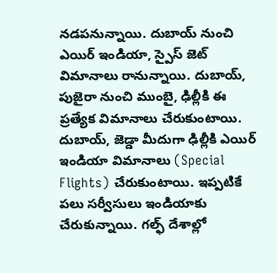నడపనున్నాయి. దుబాయ్ నుంచి ఎయిర్ ఇండియా, స్పైస్ జెట్ విమానాలు రానున్నాయి. దుబాయ్, పుజైరా నుంచి ముంబై, ఢిల్లీకి ఈ ప్రత్యేక విమానాలు చేరుకుంటాయి. దుబాయ్, జెడ్డా మీదుగా ఢిల్లీకి ఎయిర్ ఇండియా విమానాలు (Special Flights) చేరుకుంటాయి. ఇప్పటికే పలు సర్వీసులు ఇండియాకు చేరుకున్నాయి. గల్ఫ్ దేశాల్లో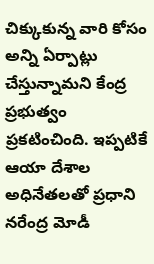చిక్కుకున్న వారి కోసం అన్ని ఏర్పాట్లు చేస్తున్నామని కేంద్ర ప్రభుత్వం ప్రకటించింది. ఇప్పటికే ఆయా దేశాల అధినేతలతో ప్రధాని నరేంద్ర మోడీ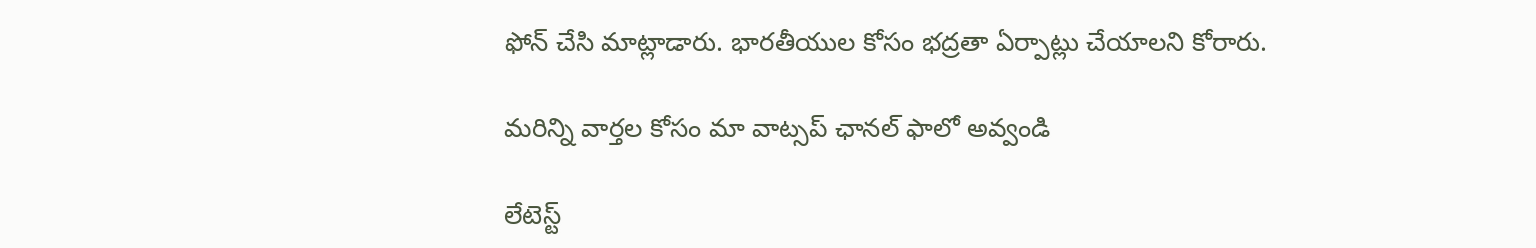ఫోన్ చేసి మాట్లాడారు. భారతీయుల కోసం భద్రతా ఏర్పాట్లు చేయాలని కోరారు.

మ‌రిన్ని వార్త‌ల కోసం మా వాట్స‌ప్ ఛాన‌ల్ ఫాలో అవ్వండి

లేటెస్ట్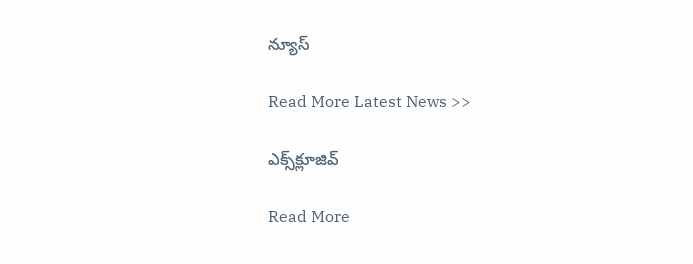న్యూస్‌

Read More Latest News >>

ఎక్స్‌క్లూజివ్‌

Read More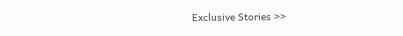Exclusive Stories >>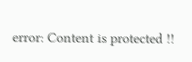error: Content is protected !!